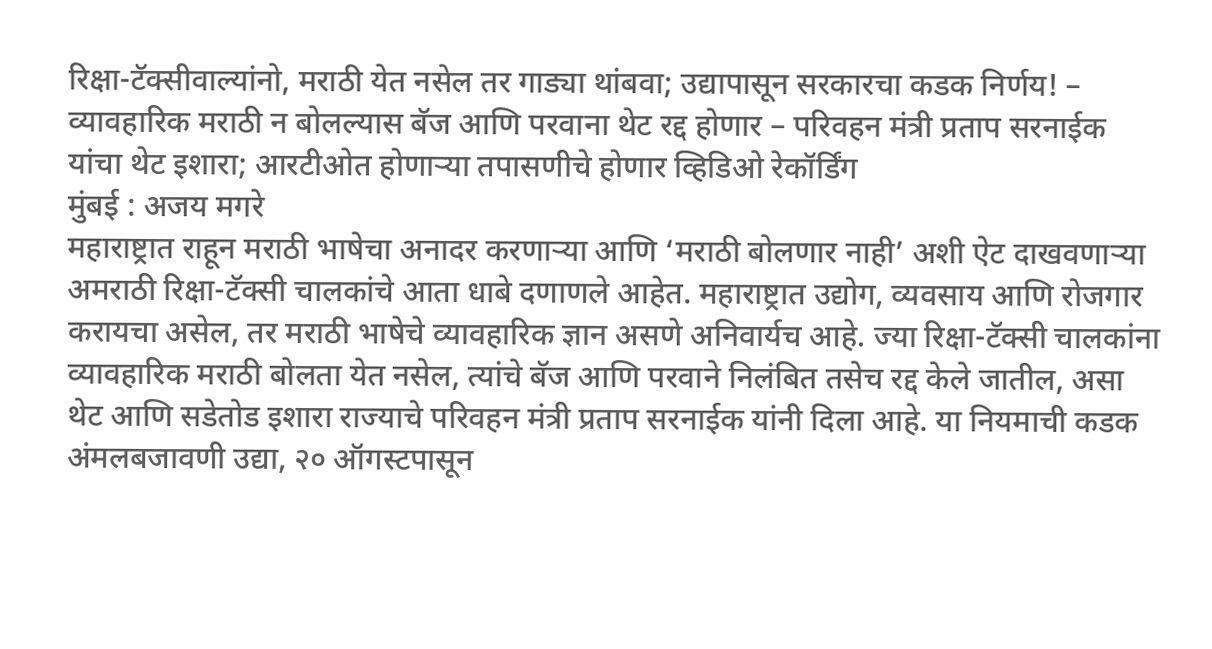रिक्षा-टॅक्सीवाल्यांनो, मराठी येत नसेल तर गाड्या थांबवा; उद्यापासून सरकारचा कडक निर्णय! – व्यावहारिक मराठी न बोलल्यास बॅज आणि परवाना थेट रद्द होणार – परिवहन मंत्री प्रताप सरनाईक यांचा थेट इशारा; आरटीओत होणाऱ्या तपासणीचे होणार व्हिडिओ रेकॉर्डिंग
मुंबई : अजय मगरे
महाराष्ट्रात राहून मराठी भाषेचा अनादर करणाऱ्या आणि ‘मराठी बोलणार नाही’ अशी ऐट दाखवणाऱ्या अमराठी रिक्षा-टॅक्सी चालकांचे आता धाबे दणाणले आहेत. महाराष्ट्रात उद्योग, व्यवसाय आणि रोजगार करायचा असेल, तर मराठी भाषेचे व्यावहारिक ज्ञान असणे अनिवार्यच आहे. ज्या रिक्षा-टॅक्सी चालकांना व्यावहारिक मराठी बोलता येत नसेल, त्यांचे बॅज आणि परवाने निलंबित तसेच रद्द केले जातील, असा थेट आणि सडेतोड इशारा राज्याचे परिवहन मंत्री प्रताप सरनाईक यांनी दिला आहे. या नियमाची कडक अंमलबजावणी उद्या, २० ऑगस्टपासून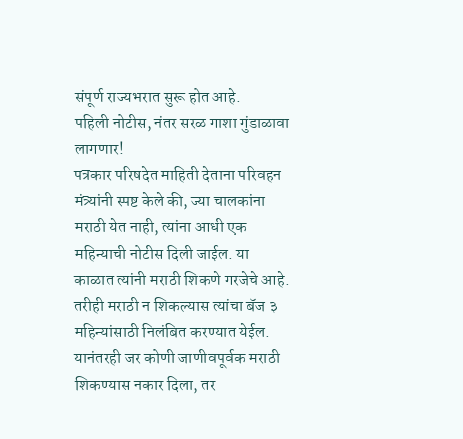संपूर्ण राज्यभरात सुरू होत आहे.
पहिली नोटीस, नंतर सरळ गाशा गुंडाळावा लागणार!
पत्रकार परिषदेत माहिती देताना परिवहन मंत्र्यांनी स्पष्ट केले की, ज्या चालकांना मराठी येत नाही, त्यांना आधी एक महिन्याची नोटीस दिली जाईल. या काळात त्यांनी मराठी शिकणे गरजेचे आहे. तरीही मराठी न शिकल्यास त्यांचा बॅज ३ महिन्यांसाठी निलंबित करण्यात येईल. यानंतरही जर कोणी जाणीवपूर्वक मराठी शिकण्यास नकार दिला, तर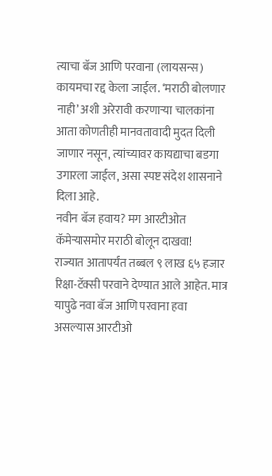त्याचा बॅज आणि परवाना (लायसन्स) कायमचा रद्द केला जाईल. ‘मराठी बोलणार नाही’ अशी अरेरावी करणाऱ्या चालकांना आता कोणतीही मानवतावादी मुदत दिली जाणार नसून, त्यांच्यावर कायद्याचा बडगा उगारला जाईल, असा स्पष्ट संदेश शासनाने दिला आहे.
नवीन बॅज हवाय? मग आरटीओत कॅमेऱ्यासमोर मराठी बोलून दाखवा!
राज्यात आतापर्यंत तब्बल ९ लाख ६५ हजार रिक्षा-टॅक्सी परवाने देण्यात आले आहेत. मात्र यापुढे नवा बॅज आणि परवाना हवा असल्यास आरटीओ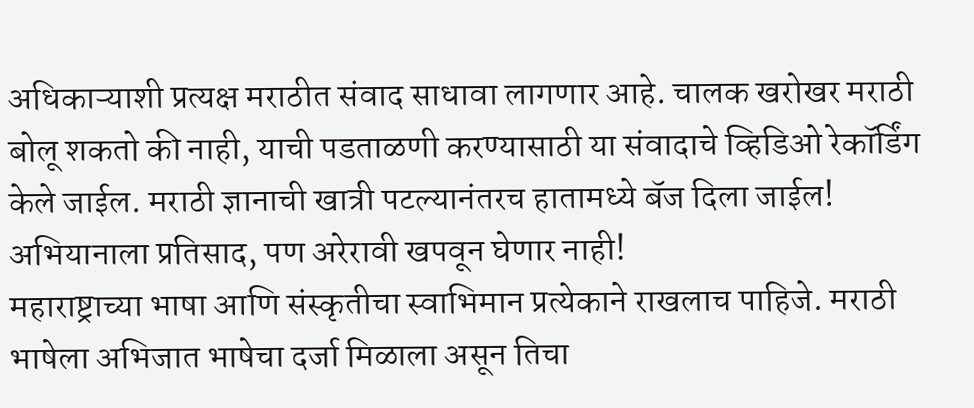अधिकाऱ्याशी प्रत्यक्ष मराठीत संवाद साधावा लागणार आहे. चालक खरोखर मराठी बोलू शकतो की नाही, याची पडताळणी करण्यासाठी या संवादाचे व्हिडिओ रेकॉर्डिंग केले जाईल. मराठी ज्ञानाची खात्री पटल्यानंतरच हातामध्ये बॅज दिला जाईल!
अभियानाला प्रतिसाद, पण अरेरावी खपवून घेणार नाही!
महाराष्ट्राच्या भाषा आणि संस्कृतीचा स्वाभिमान प्रत्येकाने राखलाच पाहिजे. मराठी भाषेला अभिजात भाषेचा दर्जा मिळाला असून तिचा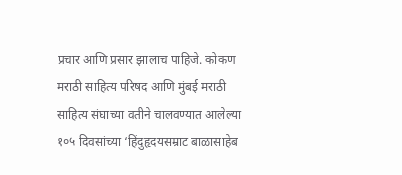प्रचार आणि प्रसार झालाच पाहिजे. कोकण मराठी साहित्य परिषद आणि मुंबई मराठी साहित्य संघाच्या वतीने चालवण्यात आलेल्या १०५ दिवसांच्या ‘हिंदुहृदयसम्राट बाळासाहेब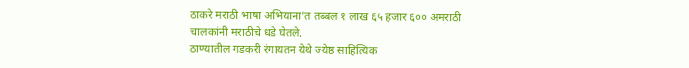ठाकरे मराठी भाषा अभियाना’त तब्बल १ लाख ६५ हजार ६०० अमराठी चालकांनी मराठीचे धडे घेतले.
ठाण्यातील गडकरी रंगायतन येथे ज्येष्ठ साहित्यिक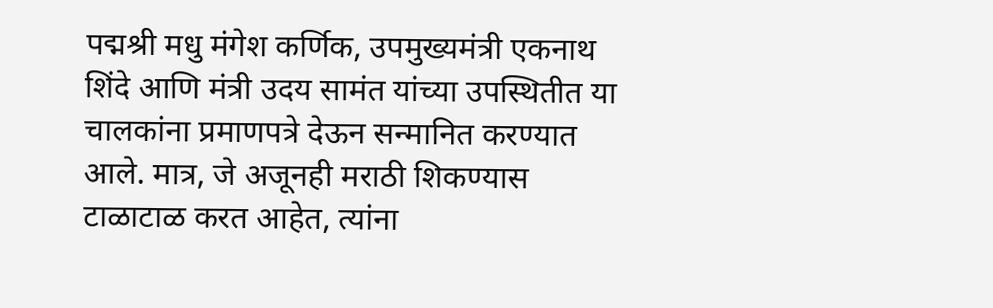पद्मश्री मधु मंगेश कर्णिक, उपमुख्यमंत्री एकनाथ शिंदे आणि मंत्री उदय सामंत यांच्या उपस्थितीत या चालकांना प्रमाणपत्रे देऊन सन्मानित करण्यात आले. मात्र, जे अजूनही मराठी शिकण्यास टाळाटाळ करत आहेत, त्यांना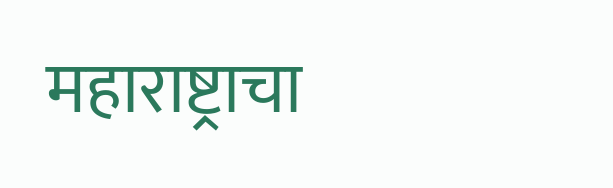महाराष्ट्राचा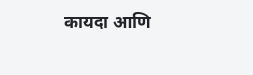कायदा आणि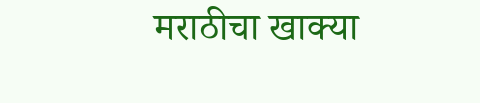मराठीचा खाक्या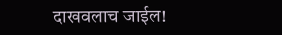दाखवलाच जाईल!